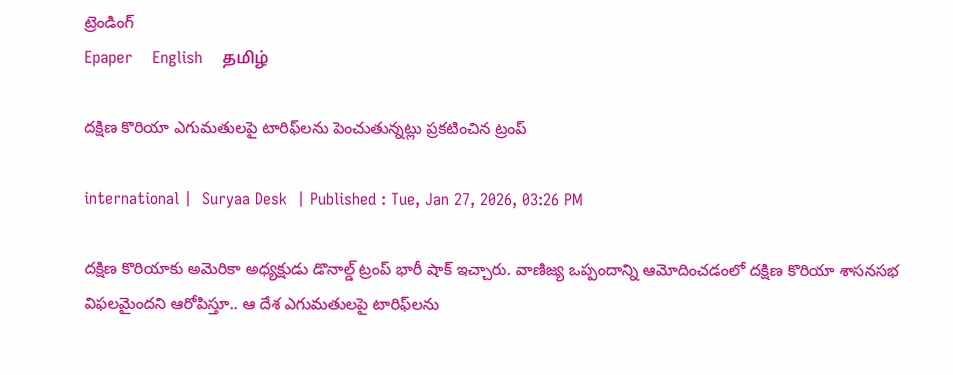ట్రెండింగ్
Epaper    English    தமிழ்

దక్షిణ కొరియా ఎగుమతులపై టారిఫ్‌లను పెంచుతున్నట్లు ప్రకటించిన ట్రంప్

international |  Suryaa Desk  | Published : Tue, Jan 27, 2026, 03:26 PM

దక్షిణ కొరియాకు అమెరికా అధ్యక్షుడు డొనాల్డ్ ట్రంప్ భారీ షాక్ ఇచ్చారు. వాణిజ్య ఒప్పందాన్ని ఆమోదించడంలో దక్షిణ కొరియా శాసనసభ విఫలమైందని ఆరోపిస్తూ.. ఆ దేశ ఎగుమతులపై టారిఫ్‌లను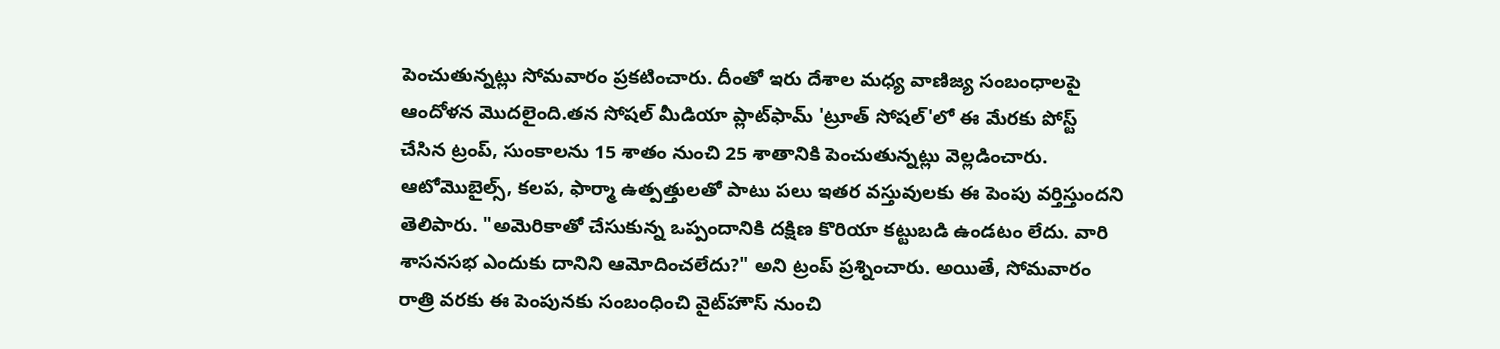పెంచుతున్నట్లు సోమవారం ప్రకటించారు. దీంతో ఇరు దేశాల మధ్య వాణిజ్య సంబంధాలపై ఆందోళన మొదలైంది.తన సోషల్ మీడియా ప్లాట్‌ఫామ్ 'ట్రూత్ సోషల్'లో ఈ మేరకు పోస్ట్ చేసిన ట్రంప్, సుంకాలను 15 శాతం నుంచి 25 శాతానికి పెంచుతున్నట్లు వెల్లడించారు. ఆటోమొబైల్స్, కలప, ఫార్మా ఉత్పత్తులతో పాటు పలు ఇతర వస్తువులకు ఈ పెంపు వర్తిస్తుందని తెలిపారు. "అమెరికాతో చేసుకున్న ఒప్పందానికి దక్షిణ కొరియా కట్టుబడి ఉండటం లేదు. వారి శాసనసభ ఎందుకు దానిని ఆమోదించలేదు?" అని ట్రంప్ ప్రశ్నించారు. అయితే, సోమవారం రాత్రి వరకు ఈ పెంపునకు సంబంధించి వైట్‌హౌస్ నుంచి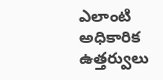ఎలాంటి అధికారిక ఉత్తర్వులు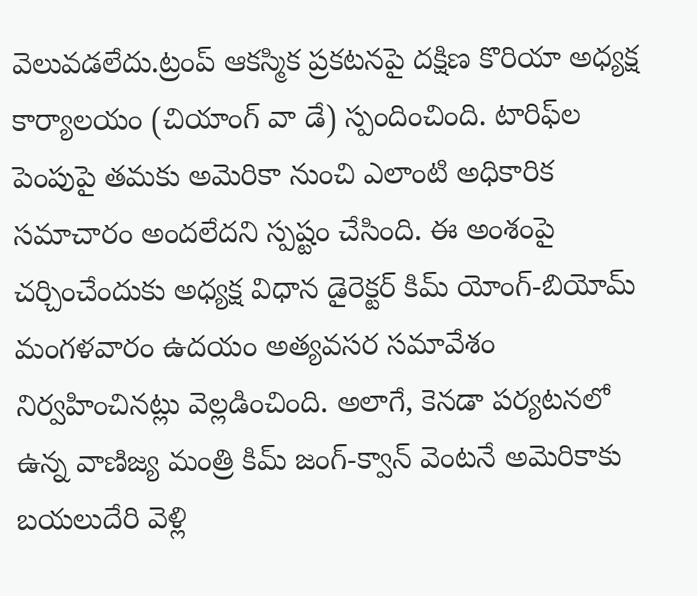వెలువడలేదు.ట్రంప్ ఆకస్మిక ప్రకటనపై దక్షిణ కొరియా అధ్యక్ష కార్యాలయం (చియాంగ్ వా డే) స్పందించింది. టారిఫ్‌ల పెంపుపై తమకు అమెరికా నుంచి ఎలాంటి అధికారిక సమాచారం అందలేదని స్పష్టం చేసింది. ఈ అంశంపై చర్చించేందుకు అధ్యక్ష విధాన డైరెక్టర్ కిమ్ యోంగ్-బియోమ్ మంగళవారం ఉదయం అత్యవసర సమావేశం నిర్వహించినట్లు వెల్లడించింది. అలాగే, కెనడా పర్యటనలో ఉన్న వాణిజ్య మంత్రి కిమ్ జంగ్-క్వాన్ వెంటనే అమెరికాకు బయలుదేరి వెళ్లి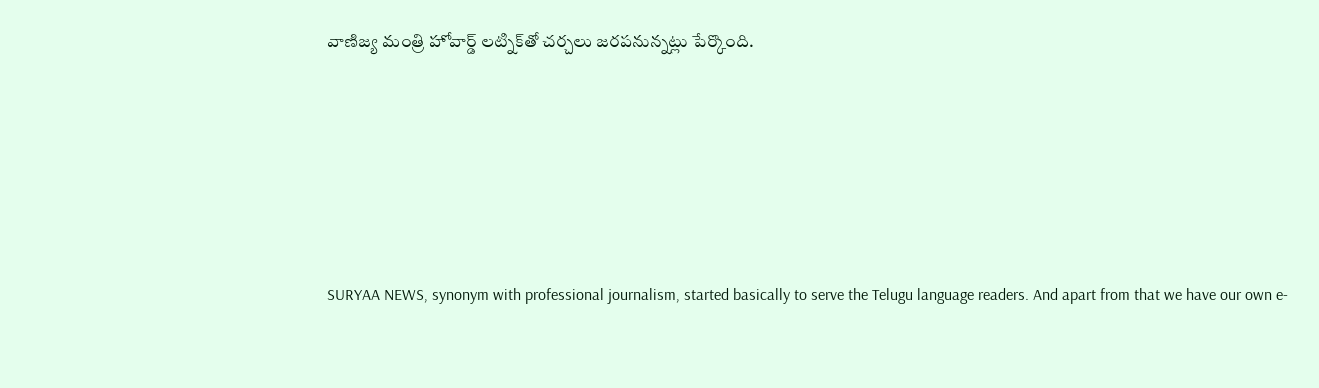వాణిజ్య మంత్రి హోవార్డ్ లట్నిక్‌తో చర్చలు జరపనున్నట్లు పేర్కొంది.






SURYAA NEWS, synonym with professional journalism, started basically to serve the Telugu language readers. And apart from that we have our own e-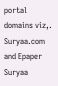portal domains viz,. Suryaa.com and Epaper Suryaa